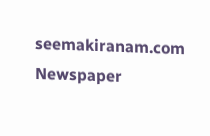seemakiranam.com
Newspaper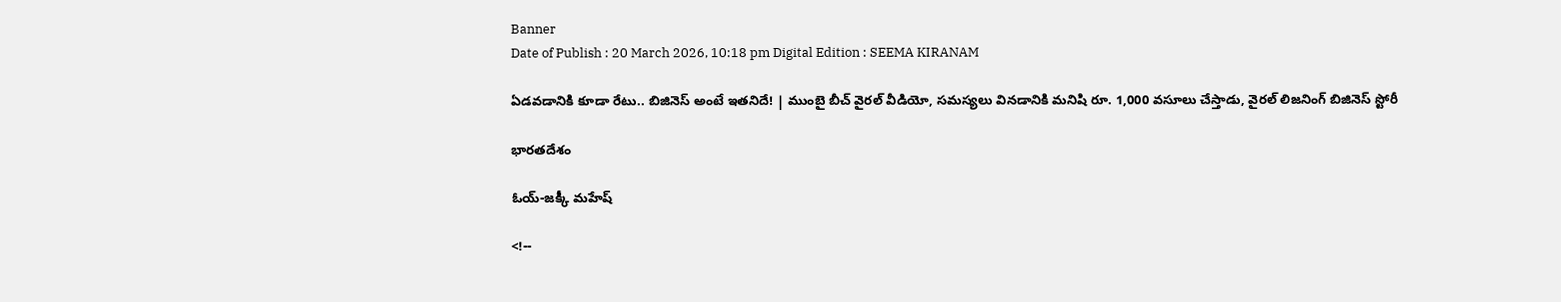Banner
Date of Publish : 20 March 2026, 10:18 pm Digital Edition : SEEMA KIRANAM

ఏడవడానికి కూడా రేటు.. బిజినెస్ అంటే ఇతనిదే! | ముంబై బీచ్ వైరల్ వీడియో, సమస్యలు వినడానికి మనిషి రూ. 1,000 వసూలు చేస్తాడు, వైరల్ లిజనింగ్ బిజినెస్ స్టోరీ

భారతదేశం

ఓయ్-జక్కీ మహేష్

<!--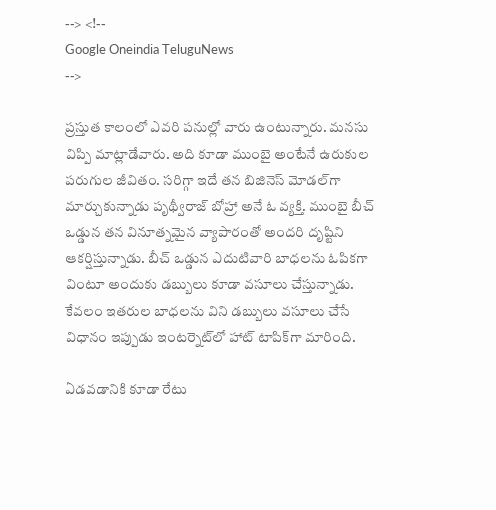--> <!--
Google Oneindia TeluguNews
-->

ప్రస్తుత కాలంలో ఎవరి పనుల్లో వారు ఉంటున్నారు. మనసు విప్పి మాట్లాడేవారు. అది కూడా ముంబై అంటేనే ఉరుకుల పరుగుల జీవితం. సరిగ్గా ఇదే తన బిజినెస్ మోడల్‌గా మార్చుకున్నాడు పృథ్వీరాజ్ బోహ్రా అనే ఓ వ్యక్తి. ముంబై బీచ్ ఒడ్డున తన వినూత్నమైన వ్యాపారంతో అందరి దృష్టిని ఆకర్షిస్తున్నాడు. బీచ్ ఒడ్డున ఎదుటివారి బాధలను ఓపికగా వింటూ అందుకు డబ్బులు కూడా వసూలు చేస్తున్నాడు. కేవలం ఇతరుల బాధలను విని డబ్బులు వసూలు చేసే విధానం ఇప్పుడు ఇంటర్నెట్‌లో హాట్ టాపిక్‌గా మారింది.

ఏడవడానికి కూడా రేటు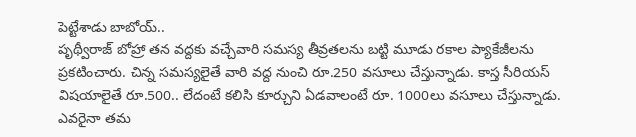పెట్టేశాడు బాబోయ్..
పృథ్వీరాజ్ బోహ్రా తన వద్దకు వచ్చేవారి సమస్య తీవ్రతలను బట్టి మూడు రకాల ప్యాకేజీలను ప్రకటించారు. చిన్న సమస్యలైతే వారి వద్ద నుంచి రూ.250 వసూలు చేస్తున్నాడు. కాస్త సీరియస్ విషయాలైతే రూ.500.. లేదంటే కలిసి కూర్చుని ఏడవాలంటే రూ. 1000లు వసూలు చేస్తున్నాడు. ఎవరైనా తమ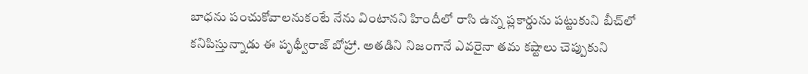బాధను పంచుకోవాలనుకంటే నేను వింటానని హిందీలో రాసి ఉన్న ప్లకార్డును పట్టుకుని బీచ్‌లో కనిపిస్తున్నాడు ఈ పృథ్వీరాజ్ బోహ్రా. అతడిని నిజంగానే ఎవరైనా తమ కష్టాలు చెప్పుకుని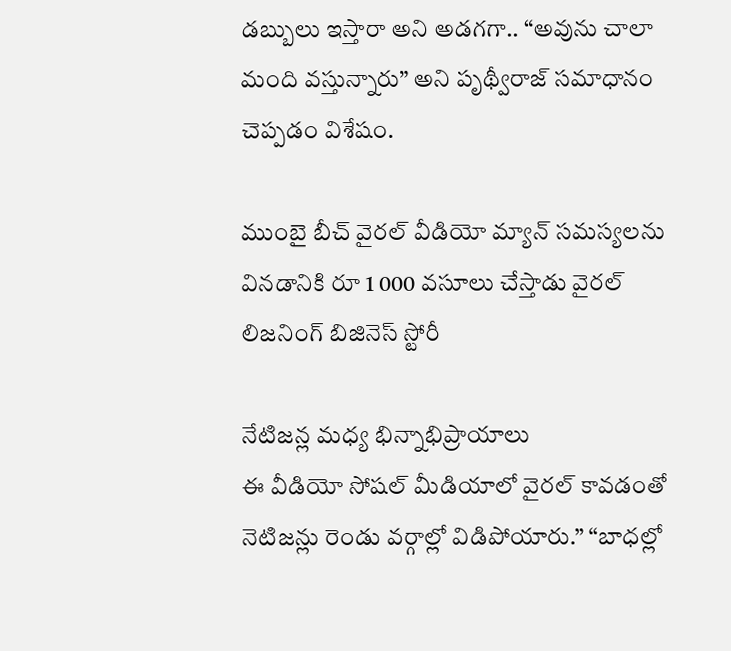డబ్బులు ఇస్తారా అని అడగగా.. “అవును చాలా మంది వస్తున్నారు” అని పృథ్వీరాజ్ సమాధానం చెప్పడం విశేషం.

ముంబై బీచ్ వైరల్ వీడియో మ్యాన్ సమస్యలను వినడానికి రూ 1 000 వసూలు చేస్తాడు వైరల్ లిజనింగ్ బిజినెస్ స్టోరీ

నేటిజన్ల మధ్య భిన్నాభిప్రాయాలు
ఈ వీడియో సోషల్ మీడియాలో వైరల్ కావడంతో నెటిజన్లు రెండు వర్గాల్లో విడిపోయారు.” “బాధల్లో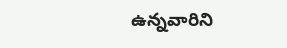ఉన్నవారిని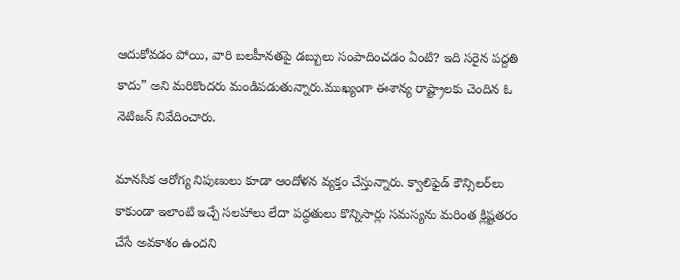ఆదుకోవడం పోయి, వారి బలహీనతపై డబ్బులు సంపాదించడం ఏంటి? ఇది సరైన పద్దతి కాదు” అని మరికొందరు మండిపడుతున్నారు.ముఖ్యంగా ఈశాన్య రాష్ట్రాలకు చెందిన ఓ నెటిజన్ నివేదించారు.

మానసిక ఆరోగ్య నిపుణులు కూడా ఆందోళన వ్యక్తం చేస్తున్నారు. క్వాలిఫైడ్ కౌన్సిలర్‌లు కాకుండా ఇలాంటి ఇచ్చే సలహాలు లేదా పద్ధతులు కొన్నిసార్లు సమస్యను మరింత క్లిష్టతరం చేసే అవకాశం ఉందని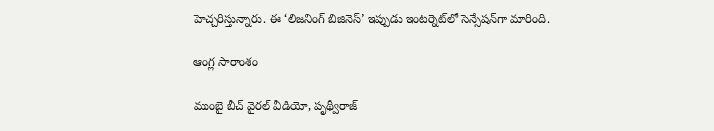హెచ్చరిస్తున్నారు. ఈ ‘లిజనింగ్ బిజినెస్’ ఇప్పుడు ఇంటర్నెట్‌లో సెన్సేషన్‌గా మారింది.

ఆంగ్ల సారాంశం

ముంబై బీచ్ వైరల్ వీడియో, పృథ్వీరాజ్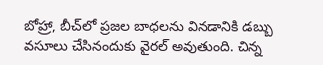బోహ్రా, బీచ్‌లో ప్రజల బాధలను వినడానికి డబ్బు వసూలు చేసినందుకు వైరల్ అవుతుంది. చిన్న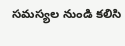సమస్యల నుండి కలిసి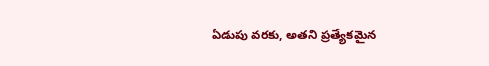ఏడుపు వరకు, అతని ప్రత్యేకమైన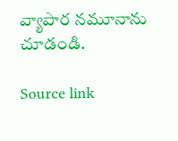వ్యాపార నమూనాను చూడండి.

Source link